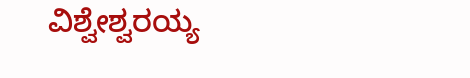ವಿಶ್ವೇಶ್ವರಯ್ಯ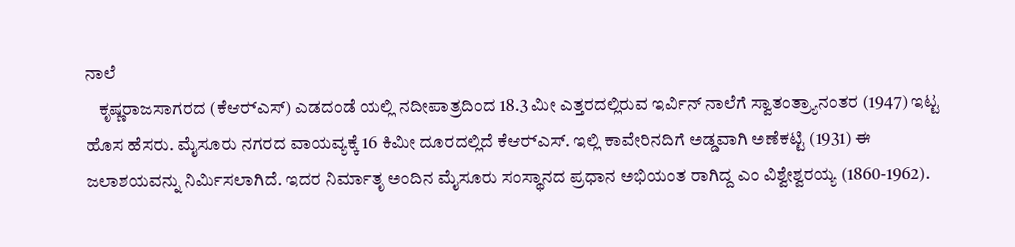ನಾಲೆ
    ಕೃಷ್ಣರಾಜಸಾಗರದ (ಕೆಆರ್‍ಎಸ್) ಎಡದಂಡೆ ಯಲ್ಲಿ ನದೀಪಾತ್ರದಿಂದ 18.3 ಮೀ ಎತ್ತರದಲ್ಲಿರುವ ಇರ್ವಿನ್ ನಾಲೆಗೆ ಸ್ವಾತಂತ್ರ್ಯಾನಂತರ (1947) ಇಟ್ಟ ಹೊಸ ಹೆಸರು. ಮೈಸೂರು ನಗರದ ವಾಯವ್ಯಕ್ಕೆ 16 ಕಿಮೀ ದೂರದಲ್ಲಿದೆ ಕೆಆರ್‍ಎಸ್. ಇಲ್ಲಿ ಕಾವೇರಿನದಿಗೆ ಅಡ್ಡವಾಗಿ ಅಣೆಕಟ್ಟಿ (1931) ಈ ಜಲಾಶಯವನ್ನು ನಿರ್ಮಿಸಲಾಗಿದೆ. ಇದರ ನಿರ್ಮಾತೃ ಅಂದಿನ ಮೈಸೂರು ಸಂಸ್ಥಾನದ ಪ್ರಧಾನ ಅಭಿಯಂತ ರಾಗಿದ್ದ ಎಂ ವಿಶ್ವೇಶ್ವರಯ್ಯ (1860-1962).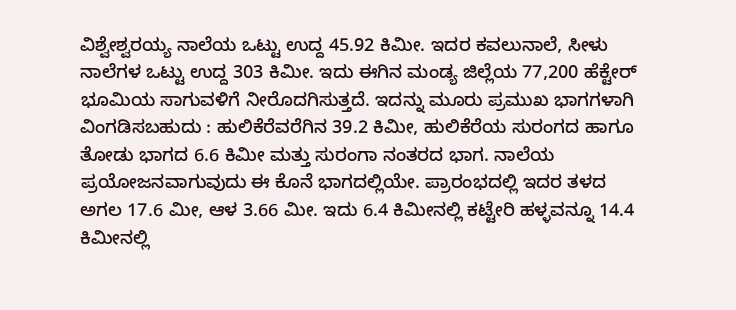ವಿಶ್ವೇಶ್ವರಯ್ಯ ನಾಲೆಯ ಒಟ್ಟು ಉದ್ದ 45.92 ಕಿಮೀ. ಇದರ ಕವಲುನಾಲೆ, ಸೀಳು ನಾಲೆಗಳ ಒಟ್ಟು ಉದ್ದ 303 ಕಿಮೀ. ಇದು ಈಗಿನ ಮಂಡ್ಯ ಜಿಲ್ಲೆಯ 77,200 ಹೆಕ್ಟೇರ್ ಭೂಮಿಯ ಸಾಗುವಳಿಗೆ ನೀರೊದಗಿಸುತ್ತದೆ. ಇದನ್ನು ಮೂರು ಪ್ರಮುಖ ಭಾಗಗಳಾಗಿ ವಿಂಗಡಿಸಬಹುದು : ಹುಲಿಕೆರೆವರೆಗಿನ 39.2 ಕಿಮೀ, ಹುಲಿಕೆರೆಯ ಸುರಂಗದ ಹಾಗೂ ತೋಡು ಭಾಗದ 6.6 ಕಿಮೀ ಮತ್ತು ಸುರಂಗಾ ನಂತರದ ಭಾಗ. ನಾಲೆಯ ಪ್ರಯೋಜನವಾಗುವುದು ಈ ಕೊನೆ ಭಾಗದಲ್ಲಿಯೇ. ಪ್ರಾರಂಭದಲ್ಲಿ ಇದರ ತಳದ ಅಗಲ 17.6 ಮೀ, ಆಳ 3.66 ಮೀ. ಇದು 6.4 ಕಿಮೀನಲ್ಲಿ ಕಟ್ಟೇರಿ ಹಳ್ಳವನ್ನೂ 14.4 ಕಿಮೀನಲ್ಲಿ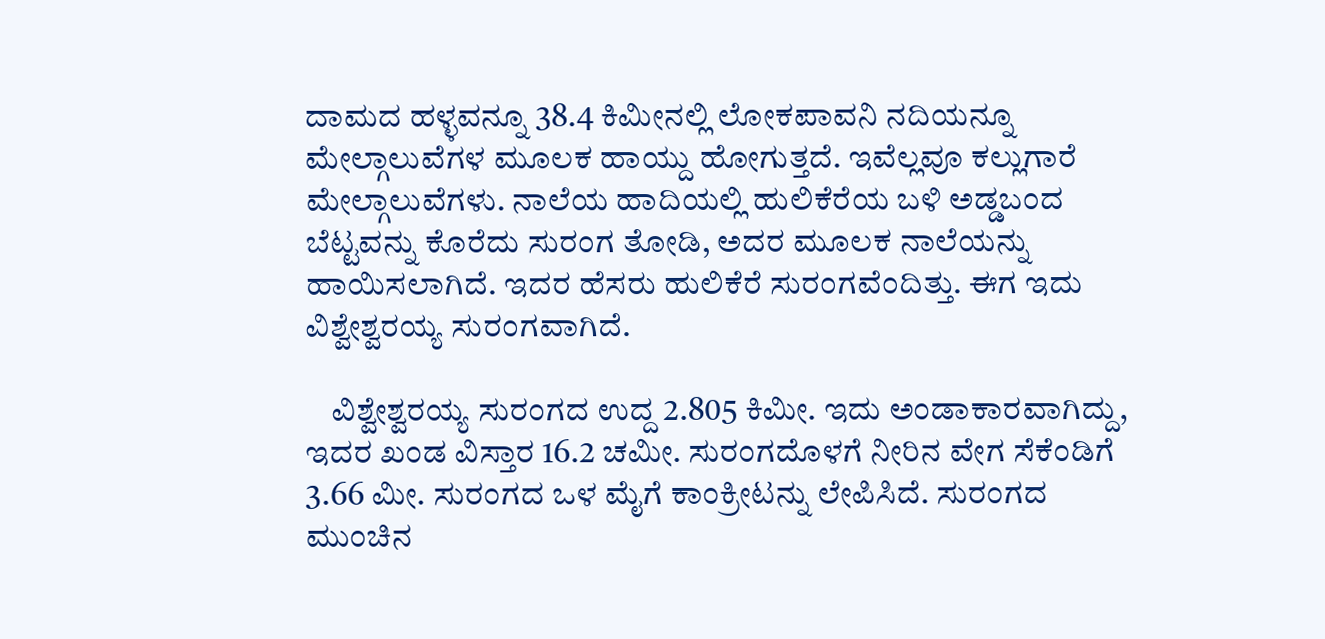ದಾಮದ ಹಳ್ಳವನ್ನೂ 38.4 ಕಿಮೀನಲ್ಲಿ ಲೋಕಪಾವನಿ ನದಿಯನ್ನೂ ಮೇಲ್ಗಾಲುವೆಗಳ ಮೂಲಕ ಹಾಯ್ದು ಹೋಗುತ್ತದೆ. ಇವೆಲ್ಲವೂ ಕಲ್ಲುಗಾರೆ ಮೇಲ್ಗಾಲುವೆಗಳು. ನಾಲೆಯ ಹಾದಿಯಲ್ಲಿ ಹುಲಿಕೆರೆಯ ಬಳಿ ಅಡ್ಡಬಂದ ಬೆಟ್ಟವನ್ನು ಕೊರೆದು ಸುರಂಗ ತೋಡಿ, ಅದರ ಮೂಲಕ ನಾಲೆಯನ್ನು ಹಾಯಿಸಲಾಗಿದೆ. ಇದರ ಹೆಸರು ಹುಲಿಕೆರೆ ಸುರಂಗವೆಂದಿತ್ತು. ಈಗ ಇದು ವಿಶ್ವೇಶ್ವರಯ್ಯ ಸುರಂಗವಾಗಿದೆ.

    ವಿಶ್ವೇಶ್ವರಯ್ಯ ಸುರಂಗದ ಉದ್ದ 2.805 ಕಿಮೀ. ಇದು ಅಂಡಾಕಾರವಾಗಿದ್ದು, ಇದರ ಖಂಡ ವಿಸ್ತಾರ 16.2 ಚಮೀ. ಸುರಂಗದೊಳಗೆ ನೀರಿನ ವೇಗ ಸೆಕೆಂಡಿಗೆ 3.66 ಮೀ. ಸುರಂಗದ ಒಳ ಮೈಗೆ ಕಾಂಕ್ರೀಟನ್ನು ಲೇಪಿಸಿದೆ. ಸುರಂಗದ ಮುಂಚಿನ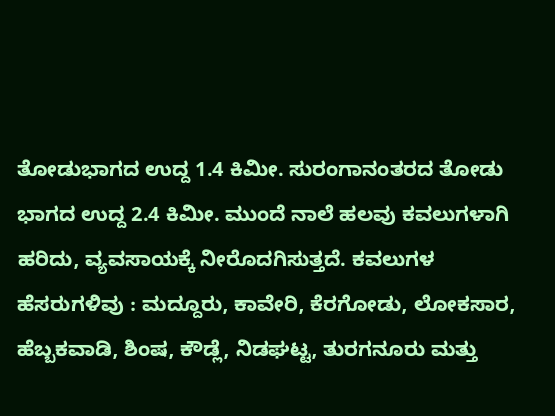ತೋಡುಭಾಗದ ಉದ್ದ 1.4 ಕಿಮೀ. ಸುರಂಗಾನಂತರದ ತೋಡು ಭಾಗದ ಉದ್ದ 2.4 ಕಿಮೀ. ಮುಂದೆ ನಾಲೆ ಹಲವು ಕವಲುಗಳಾಗಿ ಹರಿದು, ವ್ಯವಸಾಯಕ್ಕೆ ನೀರೊದಗಿಸುತ್ತದೆ. ಕವಲುಗಳ ಹೆಸರುಗಳಿವು : ಮದ್ದೂರು, ಕಾವೇರಿ, ಕೆರಗೋಡು, ಲೋಕಸಾರ, ಹೆಬ್ಬಕವಾಡಿ, ಶಿಂಷ, ಕೌಡ್ಲೆ, ನಿಡಘಟ್ಟ, ತುರಗನೂರು ಮತ್ತು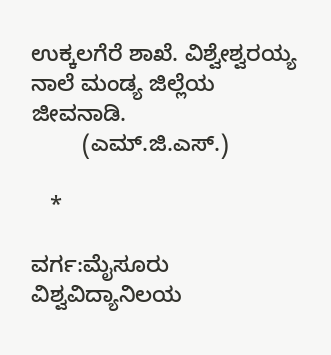ಉಕ್ಕಲಗೆರೆ ಶಾಖೆ. ವಿಶ್ವೇಶ್ವರಯ್ಯ ನಾಲೆ ಮಂಡ್ಯ ಜಿಲ್ಲೆಯ ಜೀವನಾಡಿ.
        (ಎಮ್.ಜಿ.ಎಸ್.)

   *

ವರ್ಗ:ಮೈಸೂರು ವಿಶ್ವವಿದ್ಯಾನಿಲಯ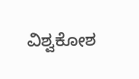ವಿಶ್ವಕೋಶ